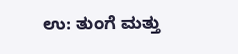ಉ: ತುಂಗೆ ಮತ್ತು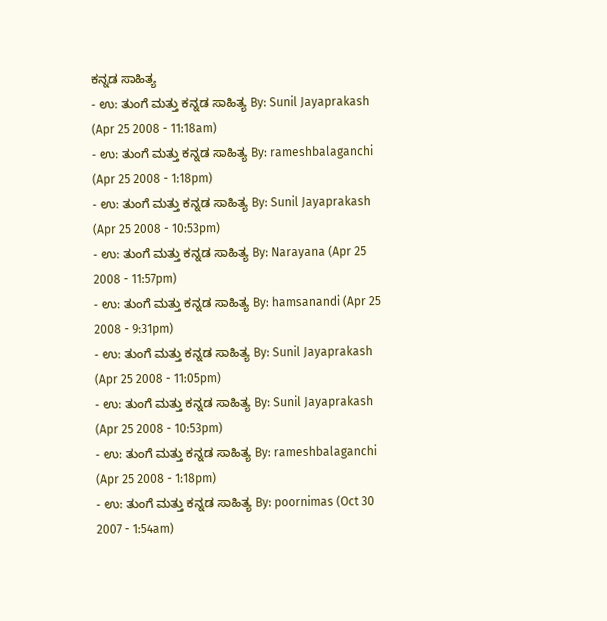ಕನ್ನಡ ಸಾಹಿತ್ಯ
- ಉ: ತುಂಗೆ ಮತ್ತು ಕನ್ನಡ ಸಾಹಿತ್ಯ By: Sunil Jayaprakash (Apr 25 2008 - 11:18am)
- ಉ: ತುಂಗೆ ಮತ್ತು ಕನ್ನಡ ಸಾಹಿತ್ಯ By: rameshbalaganchi (Apr 25 2008 - 1:18pm)
- ಉ: ತುಂಗೆ ಮತ್ತು ಕನ್ನಡ ಸಾಹಿತ್ಯ By: Sunil Jayaprakash (Apr 25 2008 - 10:53pm)
- ಉ: ತುಂಗೆ ಮತ್ತು ಕನ್ನಡ ಸಾಹಿತ್ಯ By: Narayana (Apr 25 2008 - 11:57pm)
- ಉ: ತುಂಗೆ ಮತ್ತು ಕನ್ನಡ ಸಾಹಿತ್ಯ By: hamsanandi (Apr 25 2008 - 9:31pm)
- ಉ: ತುಂಗೆ ಮತ್ತು ಕನ್ನಡ ಸಾಹಿತ್ಯ By: Sunil Jayaprakash (Apr 25 2008 - 11:05pm)
- ಉ: ತುಂಗೆ ಮತ್ತು ಕನ್ನಡ ಸಾಹಿತ್ಯ By: Sunil Jayaprakash (Apr 25 2008 - 10:53pm)
- ಉ: ತುಂಗೆ ಮತ್ತು ಕನ್ನಡ ಸಾಹಿತ್ಯ By: rameshbalaganchi (Apr 25 2008 - 1:18pm)
- ಉ: ತುಂಗೆ ಮತ್ತು ಕನ್ನಡ ಸಾಹಿತ್ಯ By: poornimas (Oct 30 2007 - 1:54am)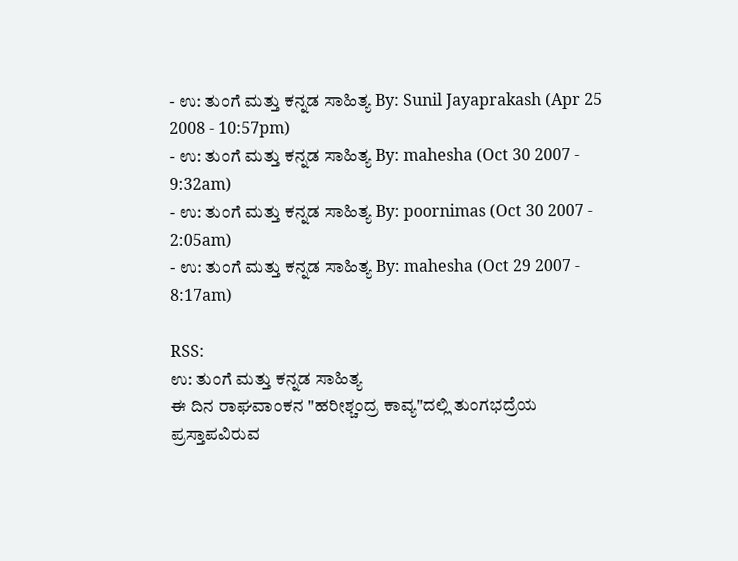- ಉ: ತುಂಗೆ ಮತ್ತು ಕನ್ನಡ ಸಾಹಿತ್ಯ By: Sunil Jayaprakash (Apr 25 2008 - 10:57pm)
- ಉ: ತುಂಗೆ ಮತ್ತು ಕನ್ನಡ ಸಾಹಿತ್ಯ By: mahesha (Oct 30 2007 - 9:32am)
- ಉ: ತುಂಗೆ ಮತ್ತು ಕನ್ನಡ ಸಾಹಿತ್ಯ By: poornimas (Oct 30 2007 - 2:05am)
- ಉ: ತುಂಗೆ ಮತ್ತು ಕನ್ನಡ ಸಾಹಿತ್ಯ By: mahesha (Oct 29 2007 - 8:17am)

RSS:
ಉ: ತುಂಗೆ ಮತ್ತು ಕನ್ನಡ ಸಾಹಿತ್ಯ
ಈ ದಿನ ರಾಘವಾಂಕನ "ಹರೀಶ್ಚಂದ್ರ ಕಾವ್ಯ"ದಲ್ಲಿ ತುಂಗಭದ್ರೆಯ ಪ್ರಸ್ತಾಪವಿರುವ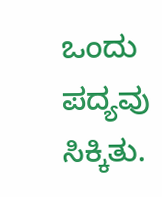ಒಂದು ಪದ್ಯವು ಸಿಕ್ಕಿತು.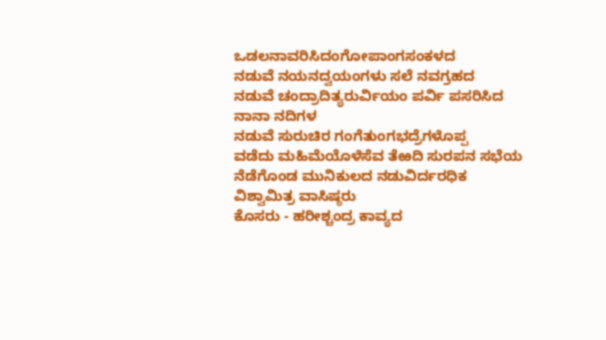ಒಡಲನಾವರಿಸಿದಂಗೋಪಾಂಗಸಂಕಳದ
ನಡುವೆ ನಯನದ್ವಯಂಗಳು ಸಲೆ ನವಗ್ರಹದ
ನಡುವೆ ಚಂದ್ರಾದಿತ್ಯರುರ್ವಿಯಂ ಪರ್ವಿ ಪಸರಿಸಿದ ನಾನಾ ನದಿಗಳ
ನಡುವೆ ಸುರುಚಿರ ಗಂಗೆತುಂಗಭದ್ರೆಗಳೊಪ್ಪ
ವಡೆದು ಮಹಿಮೆಯೊಳೆಸೆವ ತೆಱದಿ ಸುರಪನ ಸಭೆಯ
ನೆಡೆಗೊಂಡ ಮುನಿಕುಲದ ನಡುವಿರ್ದರಧಿಕ ವಿಶ್ವಾಮಿತ್ರ ವಾಸಿಷ್ಠರು
ಕೊಸರು - ಹರೀಶ್ಚಂದ್ರ ಕಾವ್ಯದ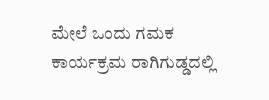ಮೇಲೆ ಒಂದು ಗಮಕ ಕಾರ್ಯಕ್ರಮ ರಾಗಿಗುಡ್ಡದಲ್ಲಿ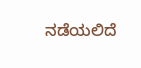ನಡೆಯಲಿದೆ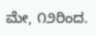ಮೇ, ೧೨ರಿಂದ.